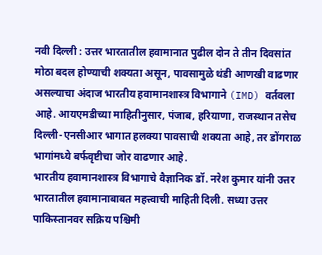नवी दिल्ली : उत्तर भारतातील हवामानात पुढील दोन ते तीन दिवसांत मोठा बदल होण्याची शक्यता असून, पावसामुळे थंडी आणखी वाढणार असल्याचा अंदाज भारतीय हवामानशास्त्र विभागाने (IMD) वर्तवला आहे. आयएमडीच्या माहितीनुसार, पंजाब, हरियाणा, राजस्थान तसेच दिल्ली-एनसीआर भागात हलक्या पावसाची शक्यता आहे, तर डोंगराळ भागांमध्ये बर्फवृष्टीचा जोर वाढणार आहे.
भारतीय हवामानशास्त्र विभागाचे वैज्ञानिक डॉ. नरेश कुमार यांनी उत्तर भारतातील हवामानाबाबत महत्त्वाची माहिती दिली. सध्या उत्तर पाकिस्तानवर सक्रिय पश्चिमी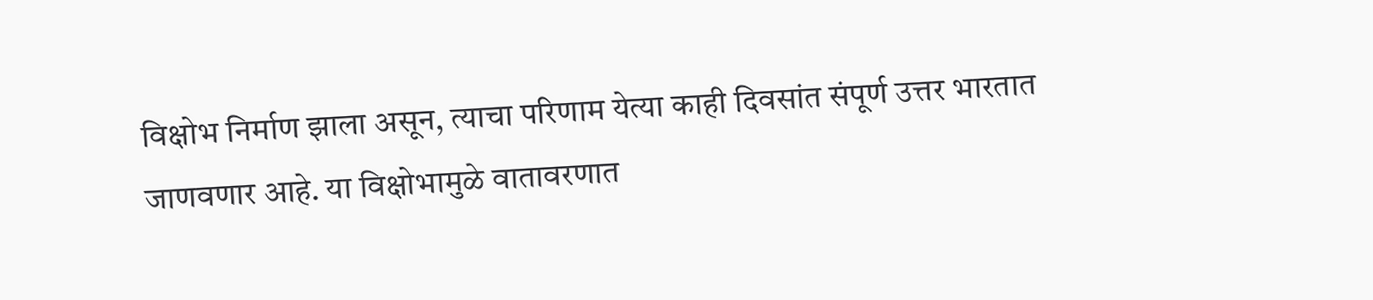विक्षोभ निर्माण झाला असून, त्याचा परिणाम येत्या काही दिवसांत संपूर्ण उत्तर भारतात जाणवणार आहे. या विक्षोभामुळे वातावरणात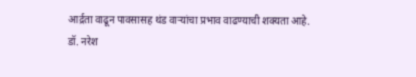आर्द्रता वाढून पावसासह थंड वाऱ्यांचा प्रभाव वाढण्याची शक्यता आहे.
डॉ. नरेश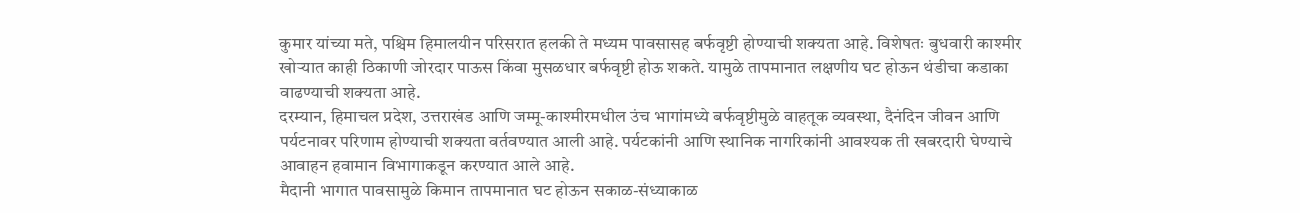कुमार यांच्या मते, पश्चिम हिमालयीन परिसरात हलकी ते मध्यम पावसासह बर्फवृष्टी होण्याची शक्यता आहे. विशेषतः बुधवारी काश्मीर खोऱ्यात काही ठिकाणी जोरदार पाऊस किंवा मुसळधार बर्फवृष्टी होऊ शकते. यामुळे तापमानात लक्षणीय घट होऊन थंडीचा कडाका वाढण्याची शक्यता आहे.
दरम्यान, हिमाचल प्रदेश, उत्तराखंड आणि जम्मू-काश्मीरमधील उंच भागांमध्ये बर्फवृष्टीमुळे वाहतूक व्यवस्था, दैनंदिन जीवन आणि पर्यटनावर परिणाम होण्याची शक्यता वर्तवण्यात आली आहे. पर्यटकांनी आणि स्थानिक नागरिकांनी आवश्यक ती खबरदारी घेण्याचे आवाहन हवामान विभागाकडून करण्यात आले आहे.
मैदानी भागात पावसामुळे किमान तापमानात घट होऊन सकाळ-संध्याकाळ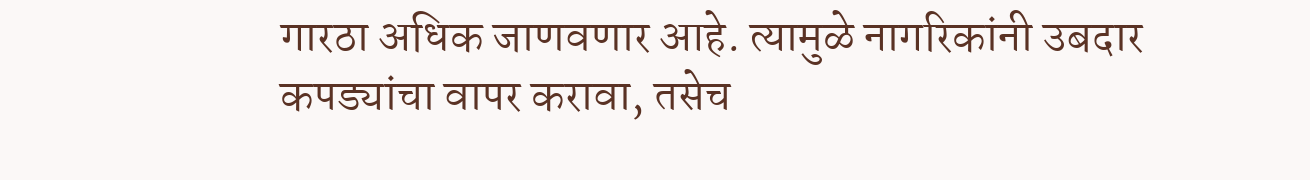गारठा अधिक जाणवणार आहे. त्यामुळे नागरिकांनी उबदार कपड्यांचा वापर करावा, तसेच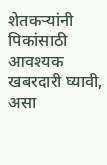शेतकऱ्यांनी पिकांसाठी आवश्यक खबरदारी घ्यावी, असा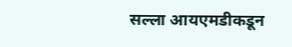सल्ला आयएमडीकडून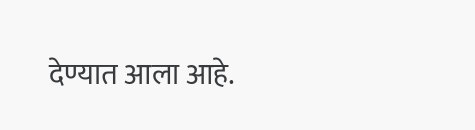देण्यात आला आहे.